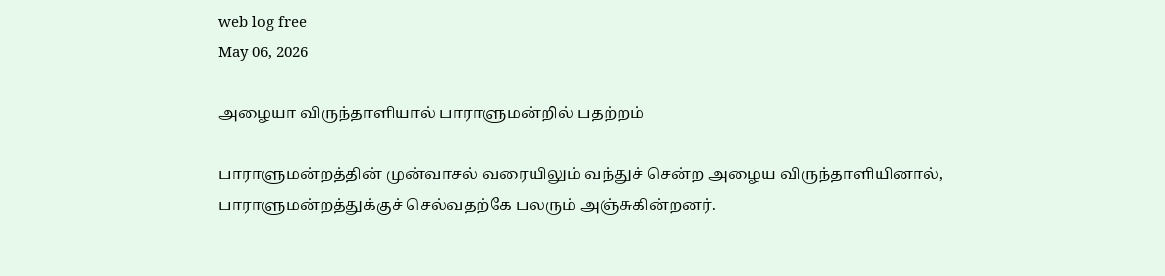web log free
May 06, 2026

அழையா விருந்தாளியால் பாராளுமன்றில் பதற்றம்

பாராளுமன்றத்தின் முன்வாசல் வரையிலும் வந்துச் சென்ற அழைய விருந்தாளியினால், பாராளுமன்றத்துக்குச் செல்வதற்கே பலரும் அஞ்சுகின்றனர்.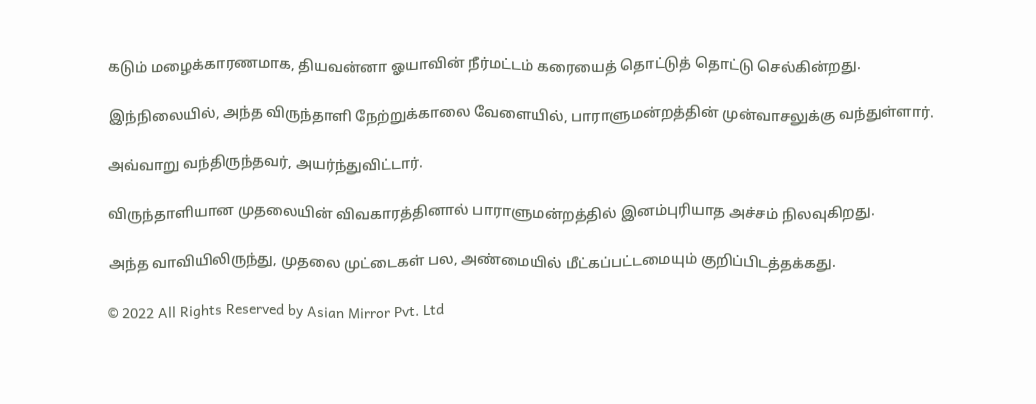கடும் மழைக்காரணமாக, தியவன்னா ஓயாவின் நீர்மட்டம் கரையைத் தொட்டுத் தொட்டு செல்கின்றது.

இந்நிலையில், அந்த விருந்தாளி நேற்றுக்காலை வேளையில், பாராளுமன்றத்தின் முன்வாசலுக்கு வந்துள்ளார்.

அவ்வாறு வந்திருந்தவர், அயர்ந்துவிட்டார்.

விருந்தாளியான முதலையின் விவகாரத்தினால் பாராளுமன்றத்தில் இனம்புரியாத அச்சம் நிலவுகிறது.

அந்த வாவியிலிருந்து, முதலை முட்டைகள் பல, அண்மையில் மீட்கப்பட்டமையும் குறிப்பிடத்தக்கது.

© 2022 All Rights Reserved by Asian Mirror Pvt. Ltd